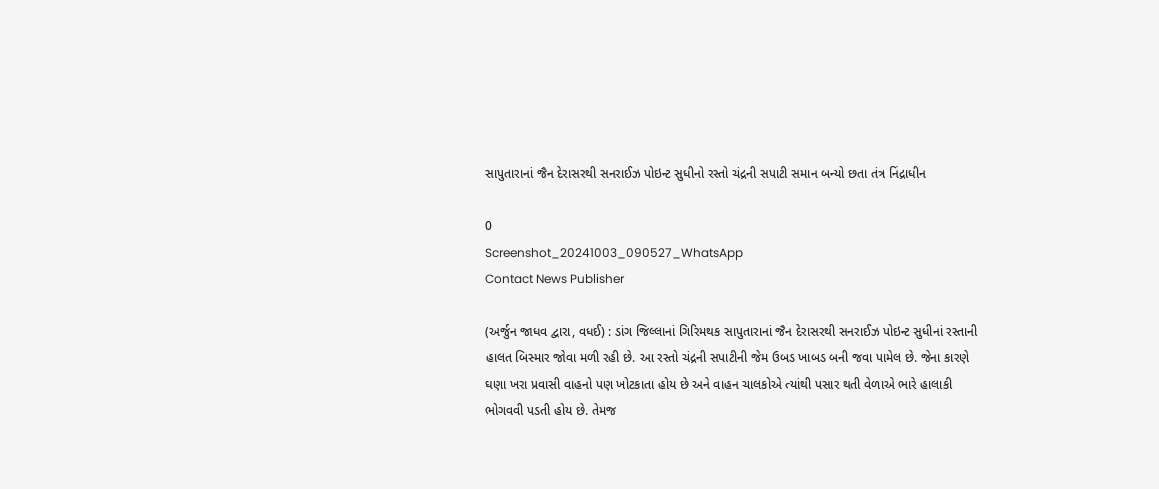સાપુતારાનાં જૈન દેરાસરથી સનરાઈઝ પોઇન્ટ સુધીનો રસ્તો ચંદ્રની સપાટી સમાન બન્યો છતા તંત્ર નિંદ્રાધીન

0
Screenshot_20241003_090527_WhatsApp
Contact News Publisher

(અર્જુન જાધવ દ્વારા, વધઈ) : ડાંગ જિલ્લાનાં ગિરિમથક સાપુતારાનાં જૈન દેરાસરથી સનરાઈઝ પોઇન્ટ સુધીનાં રસ્તાની હાલત બિસ્માર જોવા મળી રહી છે. આ રસ્તો ચંદ્રની સપાટીની જેમ ઉબડ ખાબડ બની જવા પામેલ છે. જેના કારણે ઘણા ખરા પ્રવાસી વાહનો પણ ખોટકાતા હોય છે અને વાહન ચાલકોએ ત્યાંથી પસાર થતી વેળાએ ભારે હાલાકી ભોગવવી પડતી હોય છે. તેમજ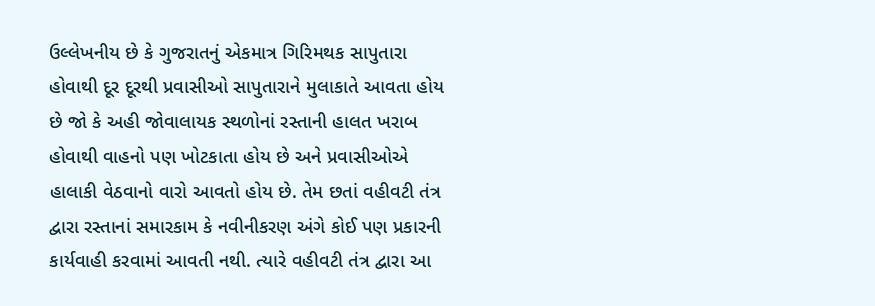ઉલ્લેખનીય છે કે ગુજરાતનું એકમાત્ર ગિરિમથક સાપુતારા હોવાથી દૂર દૂરથી પ્રવાસીઓ સાપુતારાને મુલાકાતે આવતા હોય છે જો કે અહી જોવાલાયક સ્થળોનાં રસ્તાની હાલત ખરાબ હોવાથી વાહનો પણ ખોટકાતા હોય છે અને પ્રવાસીઓએ હાલાકી વેઠવાનો વારો આવતો હોય છે. તેમ છતાં વહીવટી તંત્ર દ્વારા રસ્તાનાં સમારકામ કે નવીનીકરણ અંગે કોઈ પણ પ્રકારની કાર્યવાહી કરવામાં આવતી નથી. ત્યારે વહીવટી તંત્ર દ્વારા આ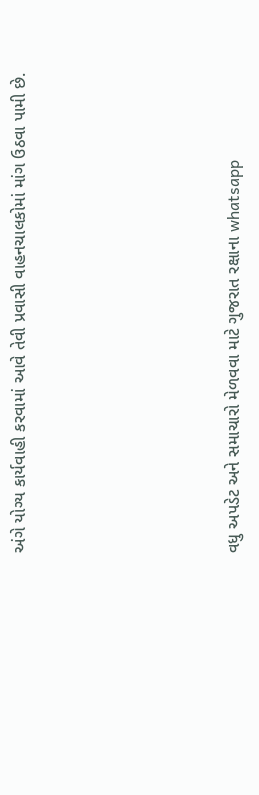અંગે યોગ્ય કાર્યવાહી કરવામાં આવે તેવી પ્રવાસી વાહનચાલકોમાં માંગ ઉઠવા પામી છે.





વધુ અપડેટ અને સમાચારો મેળવવા માટે ગુજરાત રક્ષાના whatsapp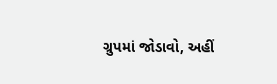ગ્રુપમાં જોડાવો, અહીં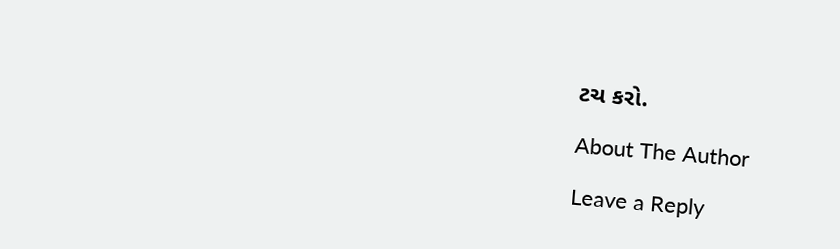ટચ કરો.

About The Author

Leave a Reply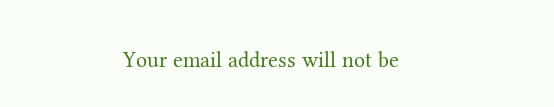Your email address will not be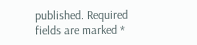published. Required fields are marked *